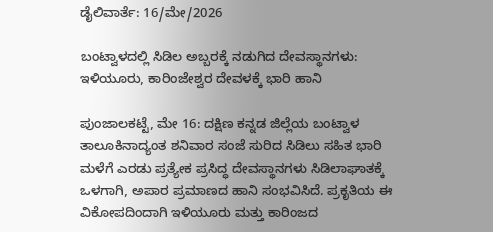ಡೈಲಿವಾರ್ತೆ: 16/ಮೇ/2026

ಬಂಟ್ವಾಳದಲ್ಲಿ ಸಿಡಿಲ ಅಬ್ಬರಕ್ಕೆ ನಡುಗಿದ ದೇವಸ್ಥಾನಗಳು: ಇಳಿಯೂರು, ಕಾರಿಂಜೇಶ್ವರ ದೇವಳಕ್ಕೆ ಭಾರಿ ಹಾನಿ

ಪುಂಜಾಲಕಟ್ಟೆ, ಮೇ 16: ದಕ್ಷಿಣ ಕನ್ನಡ ಜಿಲ್ಲೆಯ ಬಂಟ್ವಾಳ ತಾಲೂಕಿನಾದ್ಯಂತ ಶನಿವಾರ ಸಂಜೆ ಸುರಿದ ಸಿಡಿಲು ಸಹಿತ ಭಾರಿ ಮಳೆಗೆ ಎರಡು ಪ್ರತ್ಯೇಕ ಪ್ರಸಿದ್ಧ ದೇವಸ್ಥಾನಗಳು ಸಿಡಿಲಾಘಾತಕ್ಕೆ ಒಳಗಾಗಿ, ಅಪಾರ ಪ್ರಮಾಣದ ಹಾನಿ ಸಂಭವಿಸಿದೆ. ಪ್ರಕೃತಿಯ ಈ ವಿಕೋಪದಿಂದಾಗಿ ಇಳಿಯೂರು ಮತ್ತು ಕಾರಿಂಜದ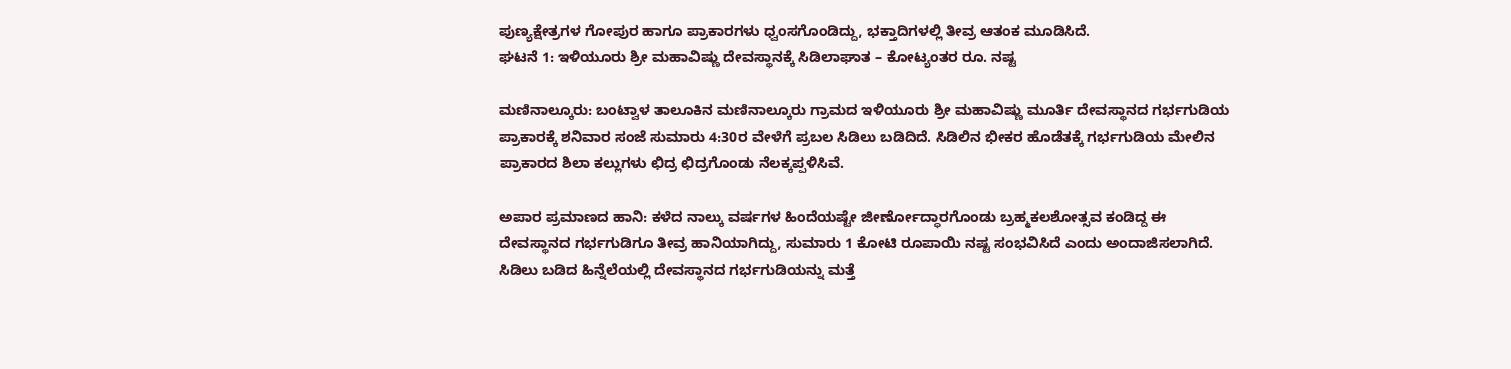ಪುಣ್ಯಕ್ಷೇತ್ರಗಳ ಗೋಪುರ ಹಾಗೂ ಪ್ರಾಕಾರಗಳು ಧ್ವಂಸಗೊಂಡಿದ್ದು, ಭಕ್ತಾದಿಗಳಲ್ಲಿ ತೀವ್ರ ಆತಂಕ ಮೂಡಿಸಿದೆ.
ಘಟನೆ 1: ಇಳಿಯೂರು ಶ್ರೀ ಮಹಾವಿಷ್ಣು ದೇವಸ್ಥಾನಕ್ಕೆ ಸಿಡಿಲಾಘಾತ – ಕೋಟ್ಯಂತರ ರೂ. ನಷ್ಟ

ಮಣಿನಾಲ್ಕೂರು: ಬಂಟ್ವಾಳ ತಾಲೂಕಿನ ಮಣಿನಾಲ್ಕೂರು ಗ್ರಾಮದ ಇಳಿಯೂರು ಶ್ರೀ ಮಹಾವಿಷ್ಣು ಮೂರ್ತಿ ದೇವಸ್ಥಾನದ ಗರ್ಭಗುಡಿಯ ಪ್ರಾಕಾರಕ್ಕೆ ಶನಿವಾರ ಸಂಜೆ ಸುಮಾರು 4:30ರ ವೇಳೆಗೆ ಪ್ರಬಲ ಸಿಡಿಲು ಬಡಿದಿದೆ. ಸಿಡಿಲಿನ ಭೀಕರ ಹೊಡೆತಕ್ಕೆ ಗರ್ಭಗುಡಿಯ ಮೇಲಿನ ಪ್ರಾಕಾರದ ಶಿಲಾ ಕಲ್ಲುಗಳು ಛಿದ್ರ ಛಿದ್ರಗೊಂಡು ನೆಲಕ್ಕಪ್ಪಳಿಸಿವೆ.

ಅಪಾರ ಪ್ರಮಾಣದ ಹಾನಿ: ಕಳೆದ ನಾಲ್ಕು ವರ್ಷಗಳ ಹಿಂದೆಯಷ್ಟೇ ಜೀರ್ಣೋದ್ಧಾರಗೊಂಡು ಬ್ರಹ್ಮಕಲಶೋತ್ಸವ ಕಂಡಿದ್ದ ಈ ದೇವಸ್ಥಾನದ ಗರ್ಭಗುಡಿಗೂ ತೀವ್ರ ಹಾನಿಯಾಗಿದ್ದು, ಸುಮಾರು 1 ಕೋಟಿ ರೂಪಾಯಿ ನಷ್ಟ ಸಂಭವಿಸಿದೆ ಎಂದು ಅಂದಾಜಿಸಲಾಗಿದೆ. ಸಿಡಿಲು ಬಡಿದ ಹಿನ್ನೆಲೆಯಲ್ಲಿ ದೇವಸ್ಥಾನದ ಗರ್ಭಗುಡಿಯನ್ನು ಮತ್ತೆ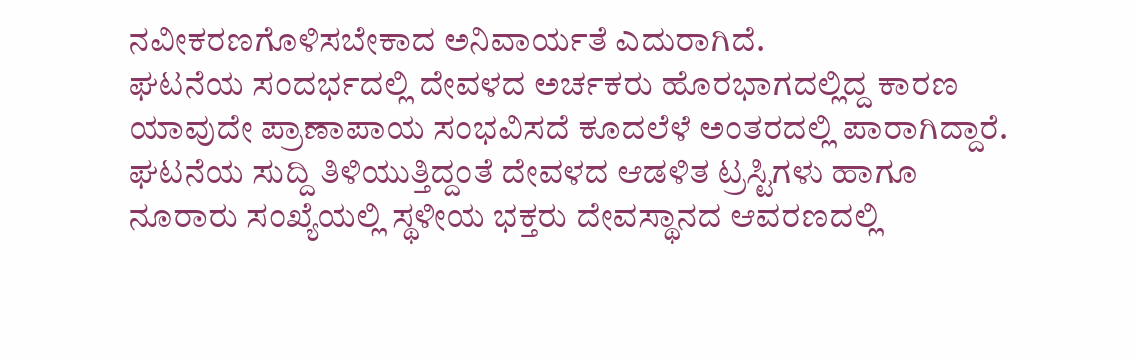ನವೀಕರಣಗೊಳಿಸಬೇಕಾದ ಅನಿವಾರ್ಯತೆ ಎದುರಾಗಿದೆ.
ಘಟನೆಯ ಸಂದರ್ಭದಲ್ಲಿ ದೇವಳದ ಅರ್ಚಕರು ಹೊರಭಾಗದಲ್ಲಿದ್ದ ಕಾರಣ ಯಾವುದೇ ಪ್ರಾಣಾಪಾಯ ಸಂಭವಿಸದೆ ಕೂದಲೆಳೆ ಅಂತರದಲ್ಲಿ ಪಾರಾಗಿದ್ದಾರೆ. ಘಟನೆಯ ಸುದ್ದಿ ತಿಳಿಯುತ್ತಿದ್ದಂತೆ ದೇವಳದ ಆಡಳಿತ ಟ್ರಸ್ಟಿಗಳು ಹಾಗೂ ನೂರಾರು ಸಂಖ್ಯೆಯಲ್ಲಿ ಸ್ಥಳೀಯ ಭಕ್ತರು ದೇವಸ್ಥಾನದ ಆವರಣದಲ್ಲಿ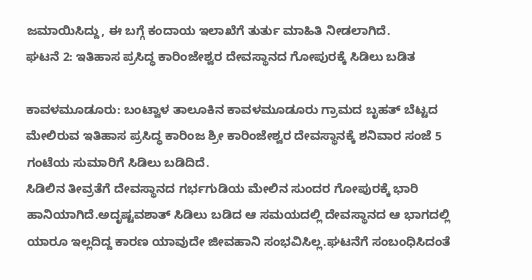ಜಮಾಯಿಸಿದ್ದು, ಈ ಬಗ್ಗೆ ಕಂದಾಯ ಇಲಾಖೆಗೆ ತುರ್ತು ಮಾಹಿತಿ ನೀಡಲಾಗಿದೆ.
ಘಟನೆ 2: ಇತಿಹಾಸ ಪ್ರಸಿದ್ಧ ಕಾರಿಂಜೇಶ್ವರ ದೇವಸ್ಥಾನದ ಗೋಪುರಕ್ಕೆ ಸಿಡಿಲು ಬಡಿತ

ಕಾವಳಮೂಡೂರು: ಬಂಟ್ವಾಳ ತಾಲೂಕಿನ ಕಾವಳಮೂಡೂರು ಗ್ರಾಮದ ಬೃಹತ್ ಬೆಟ್ಟದ ಮೇಲಿರುವ ಇತಿಹಾಸ ಪ್ರಸಿದ್ಧ ಕಾರಿಂಜ ಶ್ರೀ ಕಾರಿಂಜೇಶ್ವರ ದೇವಸ್ಥಾನಕ್ಕೆ ಶನಿವಾರ ಸಂಜೆ 5 ಗಂಟೆಯ ಸುಮಾರಿಗೆ ಸಿಡಿಲು ಬಡಿದಿದೆ.
ಸಿಡಿಲಿನ ತೀವ್ರತೆಗೆ ದೇವಸ್ಥಾನದ ಗರ್ಭಗುಡಿಯ ಮೇಲಿನ ಸುಂದರ ಗೋಪುರಕ್ಕೆ ಭಾರಿ ಹಾನಿಯಾಗಿದೆ.ಅದೃಷ್ಟವಶಾತ್ ಸಿಡಿಲು ಬಡಿದ ಆ ಸಮಯದಲ್ಲಿ ದೇವಸ್ಥಾನದ ಆ ಭಾಗದಲ್ಲಿ ಯಾರೂ ಇಲ್ಲದಿದ್ದ ಕಾರಣ ಯಾವುದೇ ಜೀವಹಾನಿ ಸಂಭವಿಸಿಲ್ಲ.ಘಟನೆಗೆ ಸಂಬಂಧಿಸಿದಂತೆ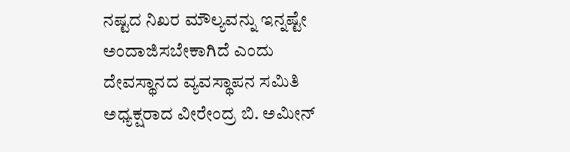ನಷ್ಟದ ನಿಖರ ಮೌಲ್ಯವನ್ನು ಇನ್ನಷ್ಟೇ ಅಂದಾಜಿಸಬೇಕಾಗಿದೆ ಎಂದು ದೇವಸ್ಥಾನದ ವ್ಯವಸ್ಥಾಪನ ಸಮಿತಿ ಅಧ್ಯಕ್ಷರಾದ ವೀರೇಂದ್ರ ಬಿ. ಅಮೀನ್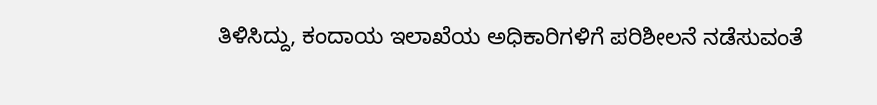ತಿಳಿಸಿದ್ದು, ಕಂದಾಯ ಇಲಾಖೆಯ ಅಧಿಕಾರಿಗಳಿಗೆ ಪರಿಶೀಲನೆ ನಡೆಸುವಂತೆ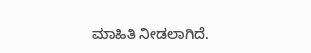ಮಾಹಿತಿ ನೀಡಲಾಗಿದೆ.